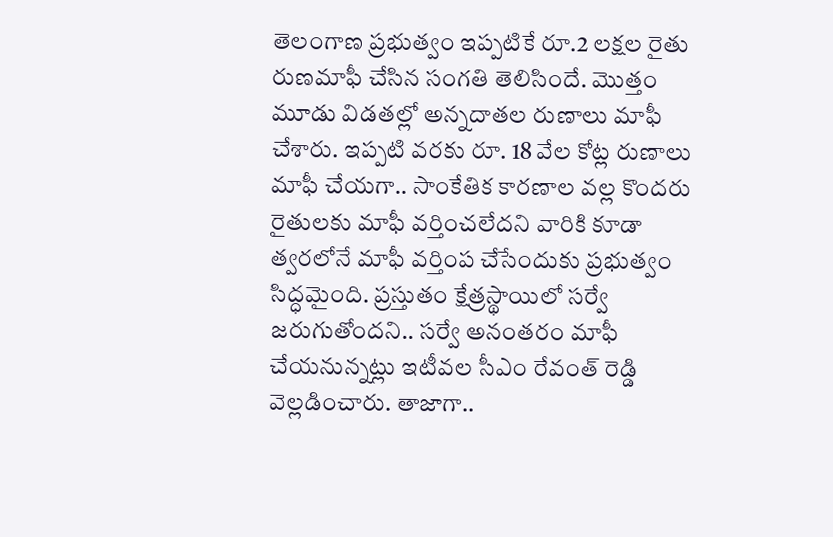తెలంగాణ ప్రభుత్వం ఇప్పటికే రూ.2 లక్షల రైతు రుణమాఫీ చేసిన సంగతి తెలిసిందే. మెుత్తం మూడు విడతల్లో అన్నదాతల రుణాలు మాఫీ చేశారు. ఇప్పటి వరకు రూ. 18 వేల కోట్ల రుణాలు మాఫీ చేయగా.. సాంకేతిక కారణాల వల్ల కొందరు రైతులకు మాఫీ వర్తించలేదని వారికి కూడా త్వరలోనే మాఫీ వర్తింప చేసేందుకు ప్రభుత్వం సిద్ధమైంది. ప్రస్తుతం క్షేత్రస్థాయిలో సర్వే జరుగుతోందని.. సర్వే అనంతరం మాఫీ చేయనున్నట్లు ఇటీవల సీఎం రేవంత్ రెడ్డి వెల్లడించారు. తాజాగా..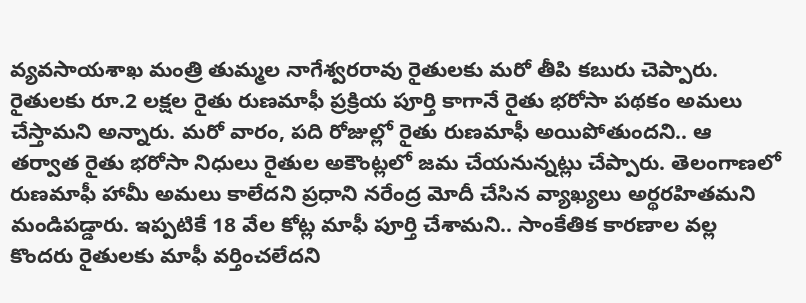వ్యవసాయశాఖ మంత్రి తుమ్మల నాగేశ్వరరావు రైతులకు మరో తీపి కబురు చెప్పారు.
రైతులకు రూ.2 లక్షల రైతు రుణమాఫీ ప్రక్రియ పూర్తి కాగానే రైతు భరోసా పథకం అమలు చేస్తామని అన్నారు. మరో వారం, పది రోజుల్లో రైతు రుణమాఫీ అయిపోతుందని.. ఆ తర్వాత రైతు భరోసా నిధులు రైతుల అకౌంట్లలో జమ చేయనున్నట్లు చేప్పారు. తెలంగాణలో రుణమాఫీ హామీ అమలు కాలేదని ప్రధాని నరేంద్ర మోదీ చేసిన వ్యాఖ్యలు అర్థరహితమని మండిపడ్డారు. ఇప్పటికే 18 వేల కోట్ల మాఫీ పూర్తి చేశామని.. సాంకేతిక కారణాల వల్ల కొందరు రైతులకు మాఫీ వర్తించలేదని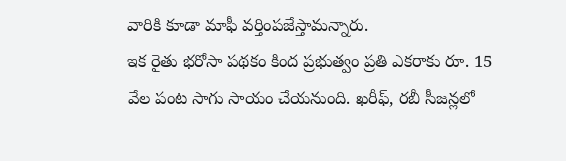వారికి కూడా మాఫీ వర్తింపజేస్తామన్నారు.
ఇక రైతు భరోసా పథకం కింద ప్రభుత్వం ప్రతి ఎకరాకు రూ. 15 వేల పంట సాగు సాయం చేయనుంది. ఖరీఫ్, రబీ సీజన్లలో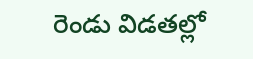రెండు విడతల్లో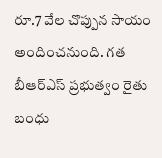రూ.7 వేల చొప్పున సాయం అందించనుంది. గత బీఆర్ఎస్ ప్రభుత్వం రైతు బంధు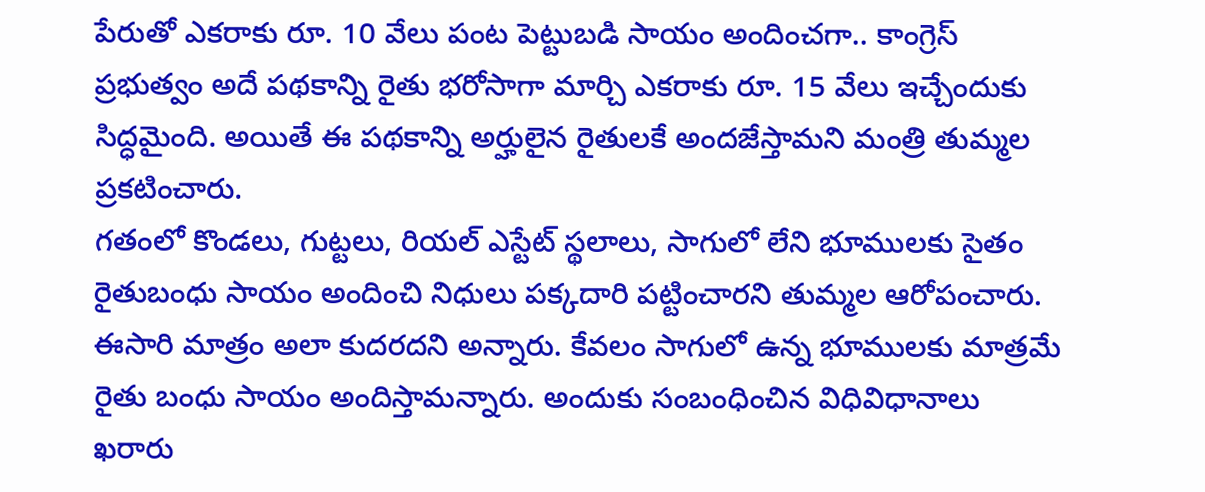పేరుతో ఎకరాకు రూ. 10 వేలు పంట పెట్టుబడి సాయం అందించగా.. కాంగ్రెస్ ప్రభుత్వం అదే పథకాన్ని రైతు భరోసాగా మార్చి ఎకరాకు రూ. 15 వేలు ఇచ్చేందుకు సిద్ధమైంది. అయితే ఈ పథకాన్ని అర్హులైన రైతులకే అందజేస్తామని మంత్రి తుమ్మల ప్రకటించారు.
గతంలో కొండలు, గుట్టలు, రియల్ ఎస్టేట్ స్థలాలు, సాగులో లేని భూములకు సైతం రైతుబంధు సాయం అందించి నిధులు పక్కదారి పట్టించారని తుమ్మల ఆరోపంచారు. ఈసారి మాత్రం అలా కుదరదని అన్నారు. కేవలం సాగులో ఉన్న భూములకు మాత్రమే రైతు బంధు సాయం అందిస్తామన్నారు. అందుకు సంబంధించిన విధివిధానాలు ఖరారు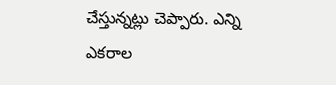చేస్తున్నట్లు చెప్పారు. ఎన్ని ఎకరాల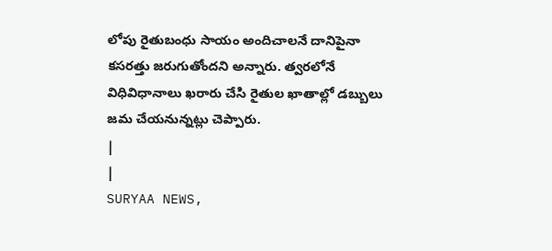లోపు రైతుబంధు సాయం అందిచాలనే దానిపైనా కసరత్తు జరుగుతోందని అన్నారు. త్వరలోనే విధివిధానాలు ఖరారు చేసి రైతుల ఖాతాల్లో డబ్బులు జమ చేయనున్నట్లు చెప్పారు.
|
|
SURYAA NEWS,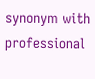synonym with professional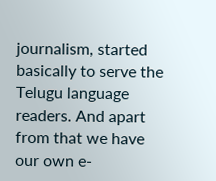journalism, started basically to serve the Telugu language readers. And apart from that we have our own e-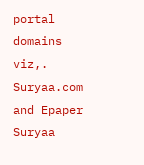portal domains viz,. Suryaa.com and Epaper Suryaa